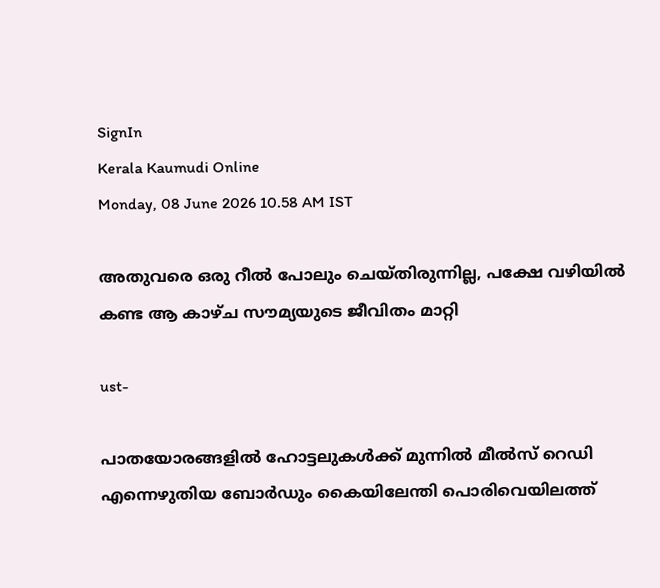SignIn
Kerala Kaumudi Online
Monday, 08 June 2026 10.58 AM IST

അതുവരെ ഒരു റീൽ പോലും ചെയ്തിരുന്നില്ല, പക്ഷേ വഴിയിൽ കണ്ട ആ കാഴ്ച സൗമ്യയുടെ ജീവിതം മാറ്റി

ust-

പാതയോരങ്ങളിൽ ഹോട്ടലുകൾക്ക് മുന്നിൽ മീൽസ് റെഡി എന്നെഴുതിയ ബോ‌ർഡും കൈയിലേന്തി പൊരിവെയിലത്ത്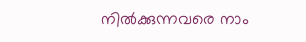നിൽക്കുന്നവരെ നാം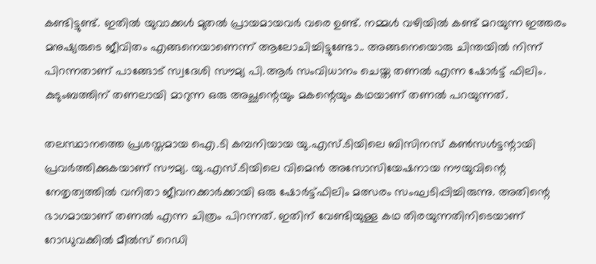കണ്ടിട്ടുണ്ട്. ഇതിൽ യുവാക്കൾ മുതൽ പ്രായമായവർ വരെ ഉണ്ട്. നമ്മൾ വഴിയിൽ കണ്ട് മറയുന്ന ഇത്തരം മനുഷ്യരുടെ ജീവിതം എങ്ങനെയാണെന്ന് ആലോചിച്ചിട്ടുണ്ടോ.. അങ്ങനെയൊരു ചിന്തയിൽ നിന്ന് പിറന്നതാണ് പാങ്ങോട് സ്വദേശി സൗമ്യ പി.ആർ സംവിധാനം ചെയ്ത തണൽ എന്ന ഷോർട്ട് ഫിലിം. കുടുംബത്തിന് തണലായി മാറുന്ന ഒരു അച്ഛന്റെയും മകന്റെയും കഥയാണ് തണൽ പറയുന്നത്.

തലസ്ഥാനത്തെ പ്രശസ്തമായ ഐ.ടി കമ്പനിയായ യു.എസ്.ടിയിലെ ബിസിനസ് കൺസൾട്ടന്റായി പ്രവർത്തിക്കുകയാണ് സൗമ്യ. യു.എസ്.ടിയിലെ വിമെൻ അസോസിയേഷനായ നൗയുവിന്റെ നേതൃത്വത്തിൽ വനിതാ ജീവനക്കാർക്കായി ഒരു ഷോർട്ട്ഫിലിം മത്സരം സംഘടിപ്പിച്ചിരുന്നു. അതിന്റെ ഭാഗമായാണ് തണൽ എന്ന ചിത്രം പിറന്നത്. ഇതിന് വേണ്ടിയുള്ള കഥ തിരയുന്നതിനിടെയാണ് റോഡുവക്കിൽ മീൽസ് റെഡി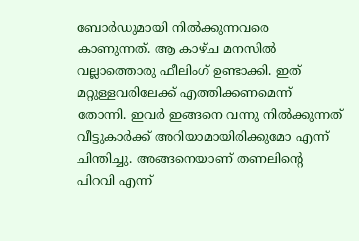ബോർഡുമായി നിൽക്കുന്നവരെ കാണുന്നത്. ആ കാഴ്ച മനസിൽ വല്ലാത്തൊരു ഫീലിംഗ് ഉണ്ടാക്കി. ഇത് മറ്റുള്ളവരിലേക്ക് എത്തിക്കണമെന്ന് തോന്നി. ഇവർ ഇങ്ങനെ വന്നു നിൽക്കുന്നത് വീട്ടുകാർക്ക് അറിയാമായിരിക്കുമോ എന്ന് ചിന്തിച്ചു. അങ്ങനെയാണ് തണലിന്റെ പിറവി എന്ന്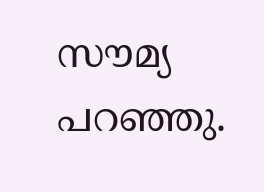സൗമ്യ പറഞ്ഞു.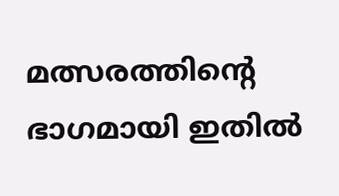മത്സരത്തിന്റെ ഭാഗമായി ഇതിൽ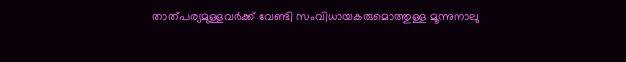താത്പര്യമുള്ളവർക്ക് വേണ്ടി സംവിധായകരുമൊത്തുള്ള മൂന്നുനാലു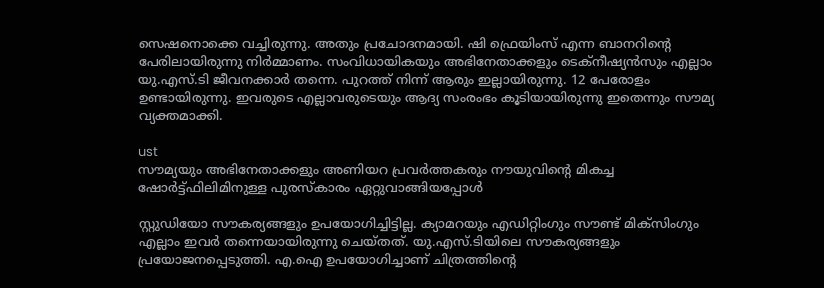സെഷനൊക്കെ വച്ചിരുന്നു. അതും പ്രചോദനമായി. ഷി ഫ്രെയിംസ് എന്ന ബാനറിന്റെ പേരിലായിരുന്നു നിർമ്മാണം. സംവിധായികയും അഭിനേതാക്കളും ടെക്നീഷ്യൻസും എല്ലാം യു.എസ്.ടി ജീവനക്കാർ തന്നെ. പുറത്ത് നിന്ന് ആരും ഇല്ലായിരുന്നു. 12 പേരോളം ഉണ്ടായിരുന്നു. ഇവരുടെ എല്ലാവരുടെയും ആദ്യ സംരംഭം കൂടിയായിരുന്നു ഇതെന്നും സൗമ്യ വ്യക്തമാക്കി.

ust
സൗമ്യയും അഭിനേതാക്കളും അണിയറ പ്രവർത്തകരും നൗയുവിന്റെ മികച്ച ഷോർട്ട്ഫിലിമിനുള്ള പുരസ്കാരം ഏറ്റുവാങ്ങിയപ്പോൾ

സ്റ്റുഡിയോ സൗകര്യങ്ങളും ഉപയോഗിച്ചിട്ടില്ല. ക്യാമറയും എഡിറ്റിംഗും സൗണ്ട് മിക്സിംഗും എല്ലാം ഇവ‌ർ തന്നെയായിരുന്നു ചെയ്തത്. യു.എസ്.ടിയിലെ സൗകര്യങ്ങളും പ്രയോജനപ്പെടുത്തി. എ.ഐ ഉപയോഗിച്ചാണ് ചിത്രത്തിന്റെ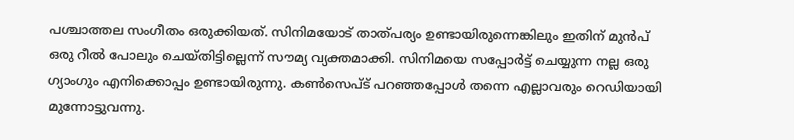പശ്ചാത്തല സംഗീതം ഒരുക്കിയത്. സിനിമയോട് താത്പര്യം ഉണ്ടായിരുന്നെങ്കിലും ഇതിന് മുൻപ് ഒരു റീൽ പോലും ചെയ്തിട്ടില്ലെന്ന് സൗമ്യ വ്യക്തമാക്കി. സിനിമയെ സപ്പോർട്ട് ചെയ്യുന്ന നല്ല ഒരു ഗ്യാംഗും എനിക്കൊപ്പം ഉണ്ടായിരുന്നു. കൺസെപ്ട് പറഞ്ഞപ്പോൾ തന്നെ എല്ലാവരും റെഡിയായി മുന്നോട്ടുവന്നു.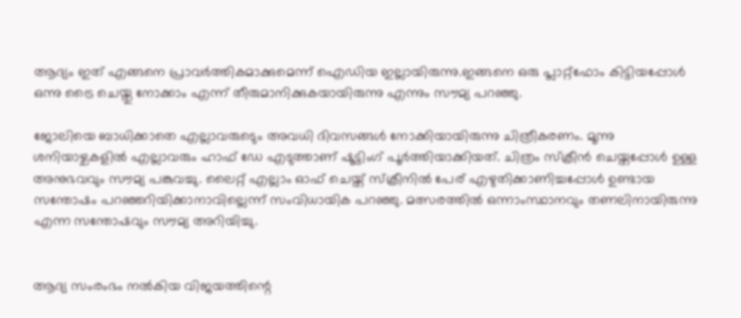ആദ്യം ഇത് എങ്ങനെ പ്രാവർത്തികമാക്കുമെന്ന് ഐഡിയ ഇല്ലായിരുന്നു.ഇങ്ങനെ ഒരു പ്ലാറ്റ്‌ഫോം കിട്ടിയപ്പോൾ ഒന്നു ട്രൈ ചെയ്തു നോക്കാം എന്ന് തീരുമാനിക്കുകയായിരുന്നു എന്നും സൗമ്യ പറഞ്ഞു.

ജോലിയെ ബാധിക്കാതെ എല്ലാവരുടെും അവധി ദിവസങ്ങൾ നോക്കിയായിരുന്നു ചിത്രീകരണം. മൂന്നു ശനിയാഴ്ചകളിൽ എല്ലാവരും ഹാഫ് ഡേ എടുത്താണ് ഷൂട്ടിംഗ് പൂർത്തിയാക്കിയത്. ചിത്രം സ്ക്രീൻ ചെയ്തപ്പോൾ ഉള്ള അനുഭവവും സൗമ്യ പങ്കുവച്ചു. ലൈറ്റ് എല്ലാം ഓഫ് ചെയ്ത് സ്ക്രീനിൽ പേര് എഴുതിക്കാണിച്ചപ്പോൾ ഉണ്ടായ സന്തോഷം പറഞ്ഞറിയിക്കാനാവില്ലെന്ന് സംവിധായിക പറഞ്ഞു. മത്സരത്തിൽ ഒന്നാംസ്ഥാനവും തണലിനായിരുന്നു എന്ന സന്തോഷവും സൗമ്യ അറിയിച്ചു.


ആദ്യ സംരംഭം നൽകിയ വിജയത്തിന്റെ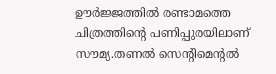ഊർജ്ജത്തിൽ രണ്ടാമത്തെ ചിത്രത്തിന്റെ പണിപ്പുരയിലാണ് സൗമ്യ.തണൽ സെന്റിമെന്റൽ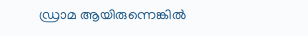ഡ്രാമ ആയിരുന്നെങ്കിൽ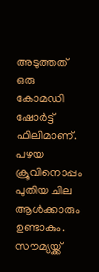അടുത്തത് ഒരു കോമഡി ഷോർട്ട് ഫിലിമാണ്. പഴയ ക്രൂവിനൊപ്പം പുതിയ ചില ആൾക്കാരും ഉണ്ടാകും. സൗമ്യയ്ക്ക്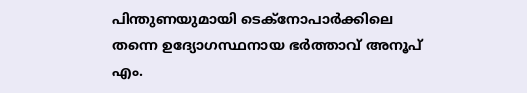പിന്തുണയുമായി ടെക്നോപാർക്കിലെ തന്നെ ഉദ്യോഗസ്ഥനായ ഭർത്താവ് അനൂപ് എം.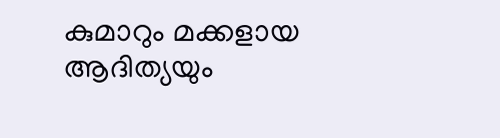കുമാറും മക്കളായ ആദിത്യയും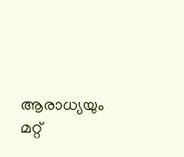ആരാധ്യയും മറ്റ്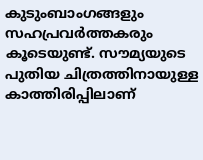കുടുംബാംഗങ്ങളും സഹപ്രവർത്തകരും കൂടെയുണ്ട്. സൗമ്യയുടെ പുതിയ ചിത്രത്തിനായുള്ള കാത്തിരിപ്പിലാണ്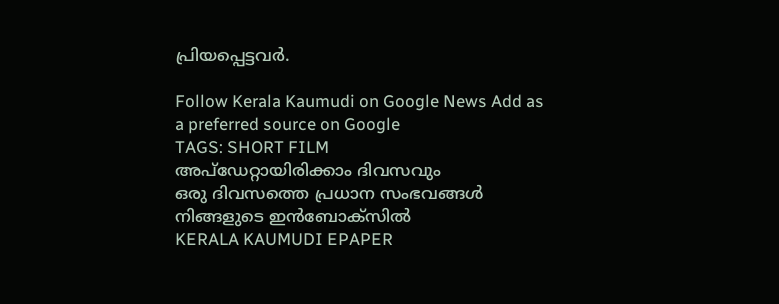പ്രിയപ്പെട്ടവർ.

Follow Kerala Kaumudi on Google News Add as a preferred source on Google
TAGS: SHORT FILM
അപ്ഡേറ്റായിരിക്കാം ദിവസവും
ഒരു ദിവസത്തെ പ്രധാന സംഭവങ്ങൾ നിങ്ങളുടെ ഇൻബോക്സിൽ
KERALA KAUMUDI EPAPER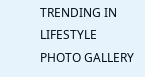TRENDING IN LIFESTYLE
PHOTO GALLERY